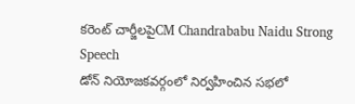కరెంట్ చార్జీలపైCM Chandrababu Naidu Strong Speech
డోన్ నియోజకవర్గంలో నిర్వహించిన సభలో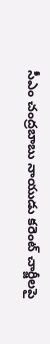సీఎం చంద్రబాబు నాయుడు కరెంట్ చార్జీలపై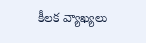కీలక వ్యాఖ్యలు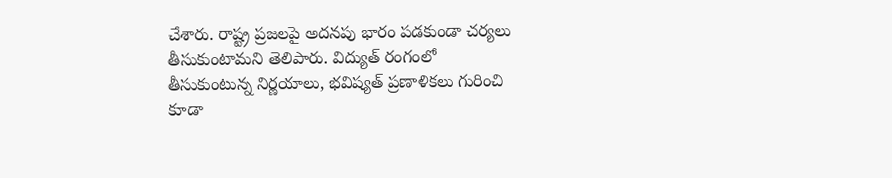చేశారు. రాష్ట్ర ప్రజలపై అదనపు భారం పడకుండా చర్యలు తీసుకుంటామని తెలిపారు. విద్యుత్ రంగంలో తీసుకుంటున్న నిర్ణయాలు, భవిష్యత్ ప్రణాళికలు గురించి కూడా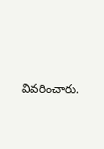వివరించారు.